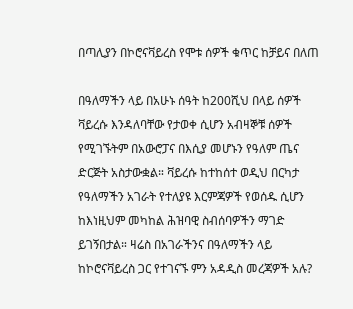በጣሊያን በኮሮናቫይረስ የሞቱ ሰዎች ቁጥር ከቻይና በለጠ

በዓለማችን ላይ በአሁኑ ሰዓት ከ200ሺህ በላይ ሰዎች ቫይረሱ እንዳለባቸው የታወቀ ሲሆን አብዛኞቹ ሰዎች የሚገኙትም በአውሮፓና በእሲያ መሆኑን የዓለም ጤና ድርጅት አስታውቋል። ቫይረሱ ከተከሰተ ወዲህ በርካታ የዓለማችን አገራት የተለያዩ እርምጃዎች የወሰዱ ሲሆን ከእነዚህም መካከል ሕዝባዊ ስብሰባዎችን ማገድ ይገኝበታል። ዛሬስ በአገራችንና በዓለማችን ላይ ከኮሮናቫይረስ ጋር የተገናኙ ምን አዳዲስ መረጃዎች አሉ?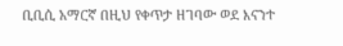ቢቢሲ አማርኛ በዚህ የቀጥታ ዘገባው ወደ እናንተ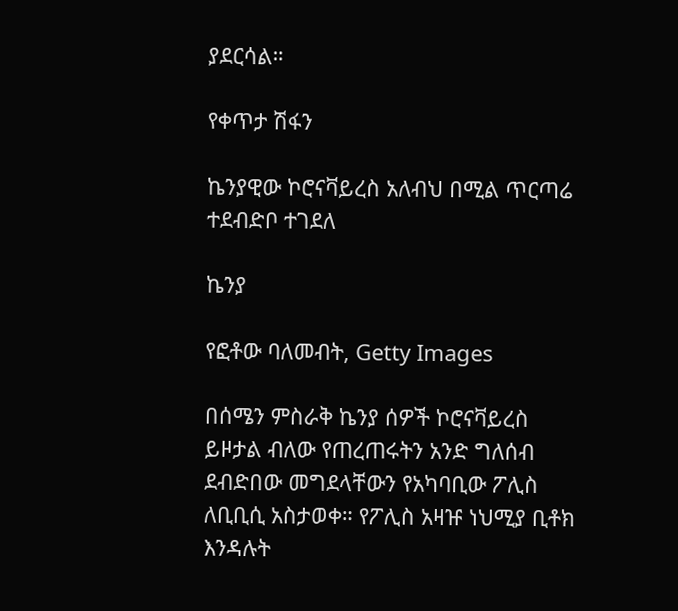ያደርሳል።

የቀጥታ ሽፋን

ኬንያዊው ኮሮናቫይረስ አለብህ በሚል ጥርጣሬ ተደብድቦ ተገደለ

ኬንያ

የፎቶው ባለመብት, Getty Images

በሰሜን ምስራቅ ኬንያ ሰዎች ኮሮናቫይረስ ይዞታል ብለው የጠረጠሩትን አንድ ግለሰብ ደብድበው መግደላቸውን የአካባቢው ፖሊስ ለቢቢሲ አስታወቀ። የፖሊስ አዛዡ ነህሚያ ቢቶክ እንዳሉት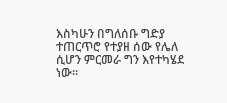እስካሁን በግለሰቡ ግድያ ተጠርጥሮ የተያዘ ሰው የሌለ ሲሆን ምርመራ ግን እየተካሄደ ነው።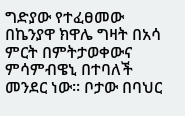ግድያው የተፈፀመው በኬንያዋ ክዋሌ ግዛት በአሳ ምርት በምትታወቀውና ምሳምብዌኒ በተባለች መንደር ነው። ቦታው በባህር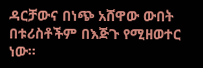ዳርቻውና በነጭ አሸዋው ውበት በቱሪስቶችም በእጅጉ የሚዘወተር ነው።